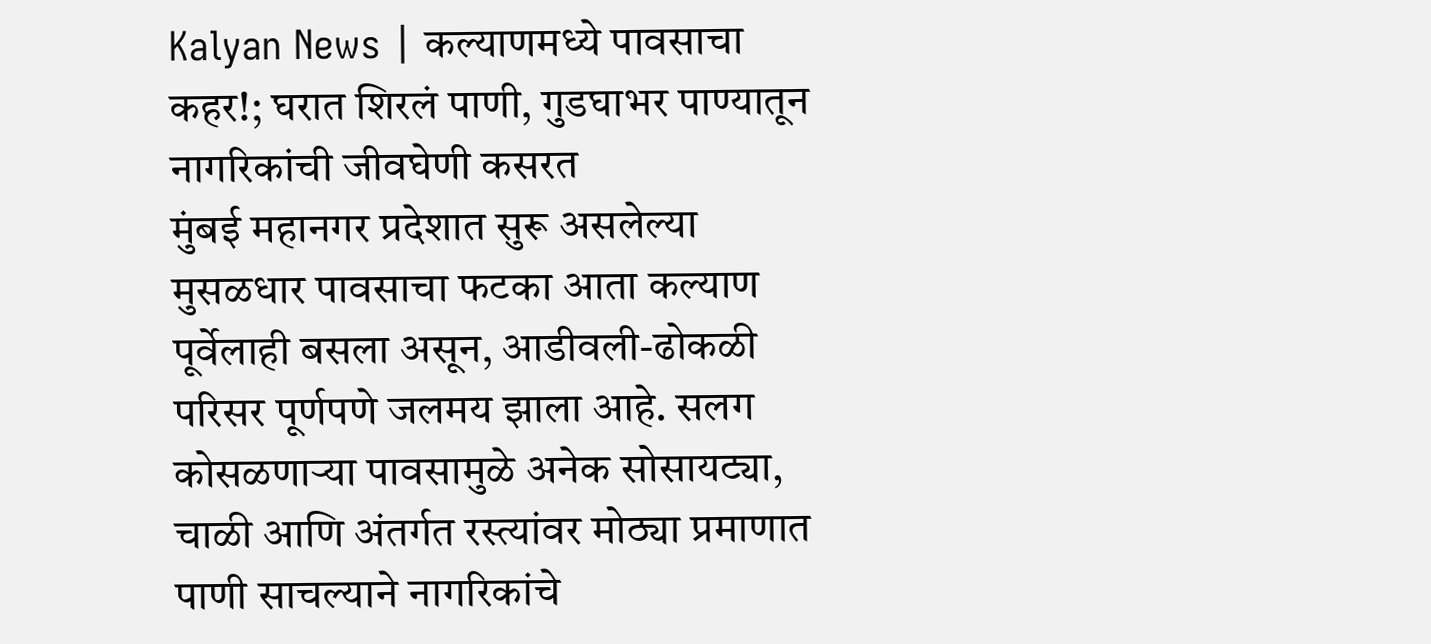Kalyan News | कल्याणमध्ये पावसाचा कहर!; घरात शिरलं पाणी, गुडघाभर पाण्यातून नागरिकांची जीवघेणी कसरत
मुंबई महानगर प्रदेशात सुरू असलेल्या मुसळधार पावसाचा फटका आता कल्याण पूर्वेलाही बसला असून, आडीवली-ढोकळी परिसर पूर्णपणे जलमय झाला आहे. सलग कोसळणाऱ्या पावसामुळे अनेक सोसायट्या, चाळी आणि अंतर्गत रस्त्यांवर मोठ्या प्रमाणात पाणी साचल्याने नागरिकांचे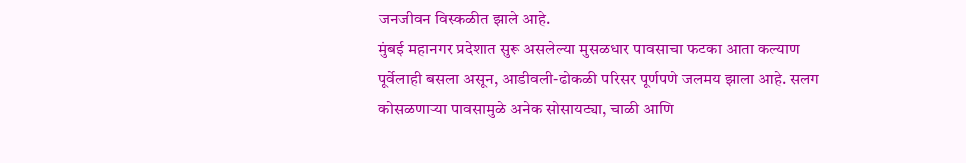जनजीवन विस्कळीत झाले आहे.
मुंबई महानगर प्रदेशात सुरू असलेल्या मुसळधार पावसाचा फटका आता कल्याण पूर्वेलाही बसला असून, आडीवली-ढोकळी परिसर पूर्णपणे जलमय झाला आहे. सलग कोसळणाऱ्या पावसामुळे अनेक सोसायट्या, चाळी आणि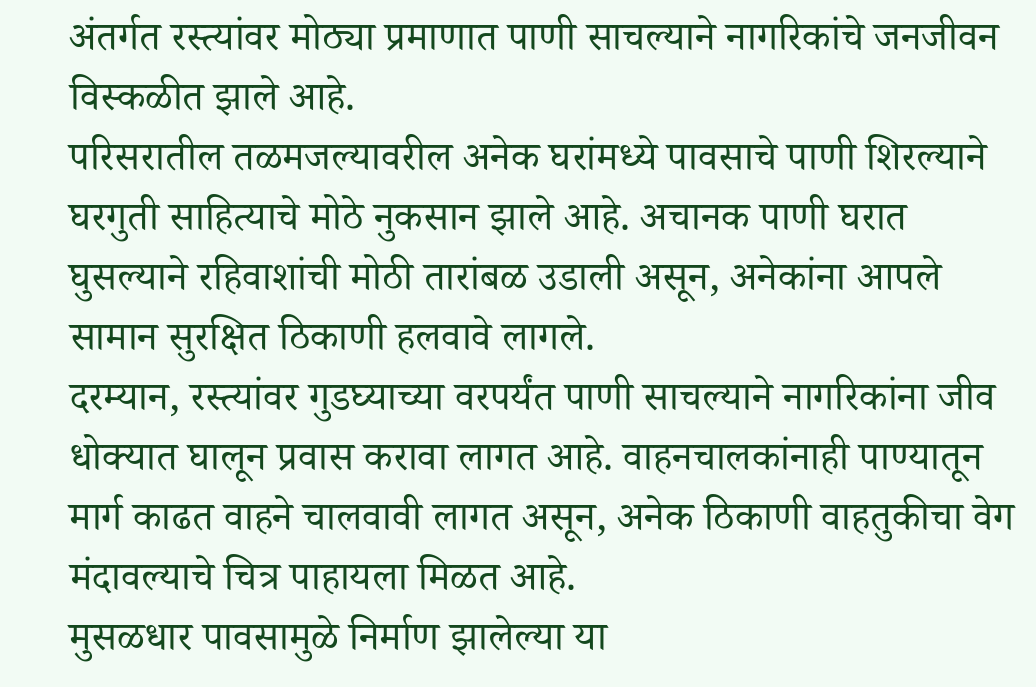अंतर्गत रस्त्यांवर मोठ्या प्रमाणात पाणी साचल्याने नागरिकांचे जनजीवन विस्कळीत झाले आहे.
परिसरातील तळमजल्यावरील अनेक घरांमध्ये पावसाचे पाणी शिरल्याने घरगुती साहित्याचे मोठे नुकसान झाले आहे. अचानक पाणी घरात घुसल्याने रहिवाशांची मोठी तारांबळ उडाली असून, अनेकांना आपले सामान सुरक्षित ठिकाणी हलवावे लागले.
दरम्यान, रस्त्यांवर गुडघ्याच्या वरपर्यंत पाणी साचल्याने नागरिकांना जीव धोक्यात घालून प्रवास करावा लागत आहे. वाहनचालकांनाही पाण्यातून मार्ग काढत वाहने चालवावी लागत असून, अनेक ठिकाणी वाहतुकीचा वेग मंदावल्याचे चित्र पाहायला मिळत आहे.
मुसळधार पावसामुळे निर्माण झालेल्या या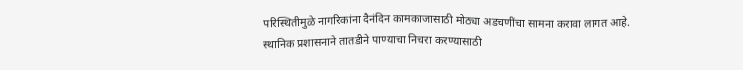परिस्थितीमुळे नागरिकांना दैनंदिन कामकाजासाठी मोठ्या अडचणींचा सामना करावा लागत आहे. स्थानिक प्रशासनाने तातडीने पाण्याचा निचरा करण्यासाठी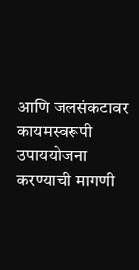आणि जलसंकटावर कायमस्वरूपी उपाययोजना करण्याची मागणी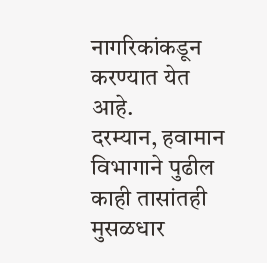नागरिकांकडून करण्यात येत आहे.
दरम्यान, हवामान विभागाने पुढील काही तासांतही मुसळधार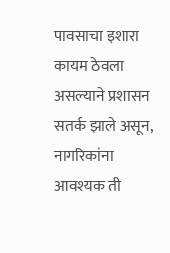पावसाचा इशारा कायम ठेवला असल्याने प्रशासन सतर्क झाले असून, नागरिकांना आवश्यक ती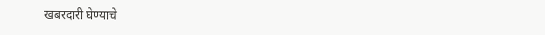खबरदारी घेण्याचे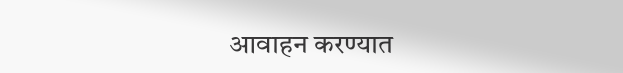आवाहन करण्यात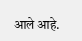आले आहे.